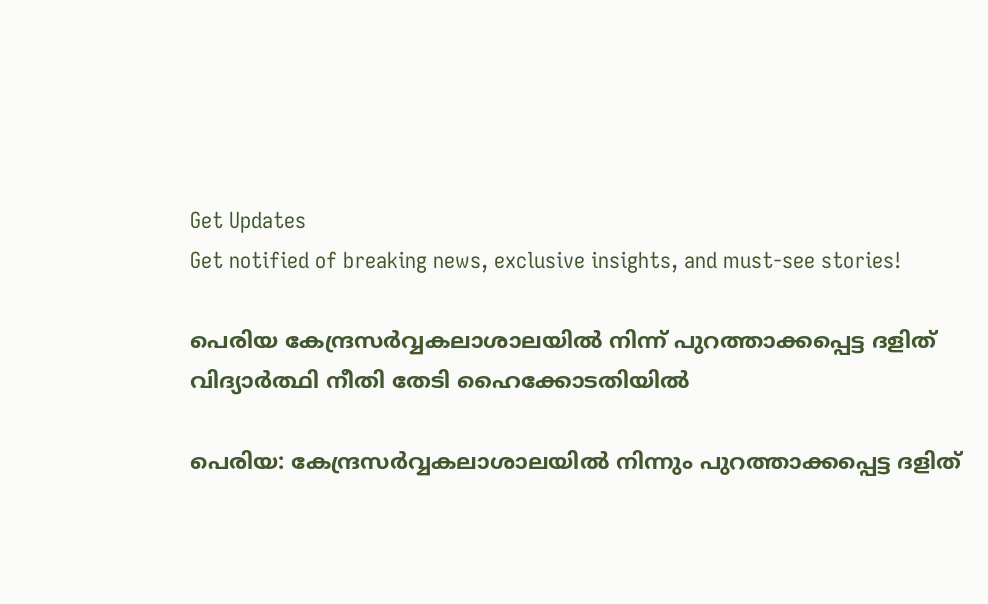Get Updates
Get notified of breaking news, exclusive insights, and must-see stories!

പെരിയ കേന്ദ്രസര്‍വ്വകലാശാലയില്‍ നിന്ന് പുറത്താക്കപ്പെട്ട ദളിത് വിദ്യാര്‍ത്ഥി നീതി തേടി ഹൈക്കോടതിയില്‍

പെരിയ: കേന്ദ്രസര്‍വ്വകലാശാലയില്‍ നിന്നും പുറത്താക്കപ്പെട്ട ദളിത്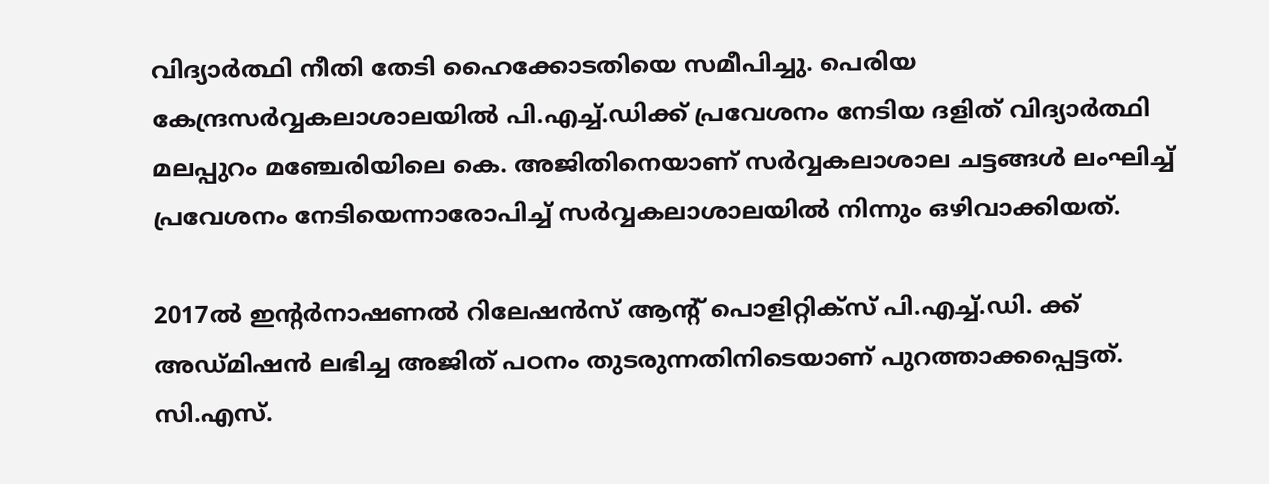വിദ്യാര്‍ത്ഥി നീതി തേടി ഹൈക്കോടതിയെ സമീപിച്ചു. പെരിയ കേന്ദ്രസര്‍വ്വകലാശാലയില്‍ പി.എച്ച്.ഡിക്ക് പ്രവേശനം നേടിയ ദളിത് വിദ്യാര്‍ത്ഥി മലപ്പുറം മഞ്ചേരിയിലെ കെ. അജിതിനെയാണ് സര്‍വ്വകലാശാല ചട്ടങ്ങള്‍ ലംഘിച്ച് പ്രവേശനം നേടിയെന്നാരോപിച്ച് സര്‍വ്വകലാശാലയില്‍ നിന്നും ഒഴിവാക്കിയത്.

2017ല്‍ ഇന്റര്‍നാഷണല്‍ റിലേഷന്‍സ് ആന്റ് പൊളിറ്റിക്‌സ് പി.എച്ച്.ഡി. ക്ക് അഡ്മിഷന്‍ ലഭിച്ച അജിത് പഠനം തുടരുന്നതിനിടെയാണ് പുറത്താക്കപ്പെട്ടത്. സി.എസ്.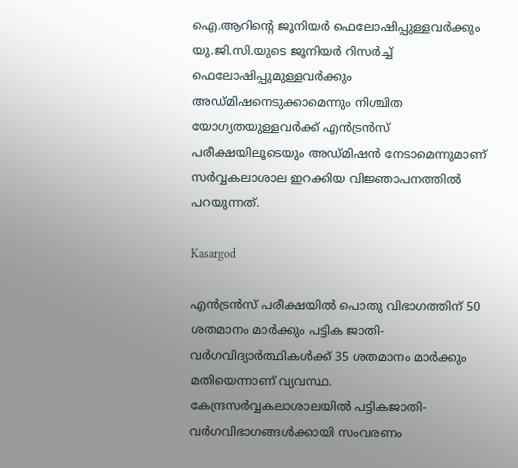ഐ.ആറിന്റെ ജൂനിയര്‍ ഫെലോഷിപ്പുള്ളവര്‍ക്കും യു.ജി.സി.യുടെ ജൂനിയര്‍ റിസര്‍ച്ച് ഫെലോഷിപ്പുമുള്ളവര്‍ക്കും അഡ്മിഷനെടുക്കാമെന്നും നിശ്ചിത യോഗ്യതയുള്ളവര്‍ക്ക് എന്‍ട്രന്‍സ് പരീക്ഷയിലൂടെയും അഡ്മിഷന്‍ നേടാമെന്നുമാണ് സര്‍വ്വകലാശാല ഇറക്കിയ വിജ്ഞാപനത്തില്‍ പറയുന്നത്.

Kasargod

എന്‍ട്രന്‍സ് പരീക്ഷയില്‍ പൊതു വിഭാഗത്തിന് 50 ശതമാനം മാര്‍ക്കും പട്ടിക ജാതി-വര്‍ഗവിദ്യാര്‍ത്ഥികള്‍ക്ക് 35 ശതമാനം മാര്‍ക്കും മതിയെന്നാണ് വ്യവസ്ഥ. കേന്ദ്രസര്‍വ്വകലാശാലയില്‍ പട്ടികജാതി-വര്‍ഗവിഭാഗങ്ങള്‍ക്കായി സംവരണം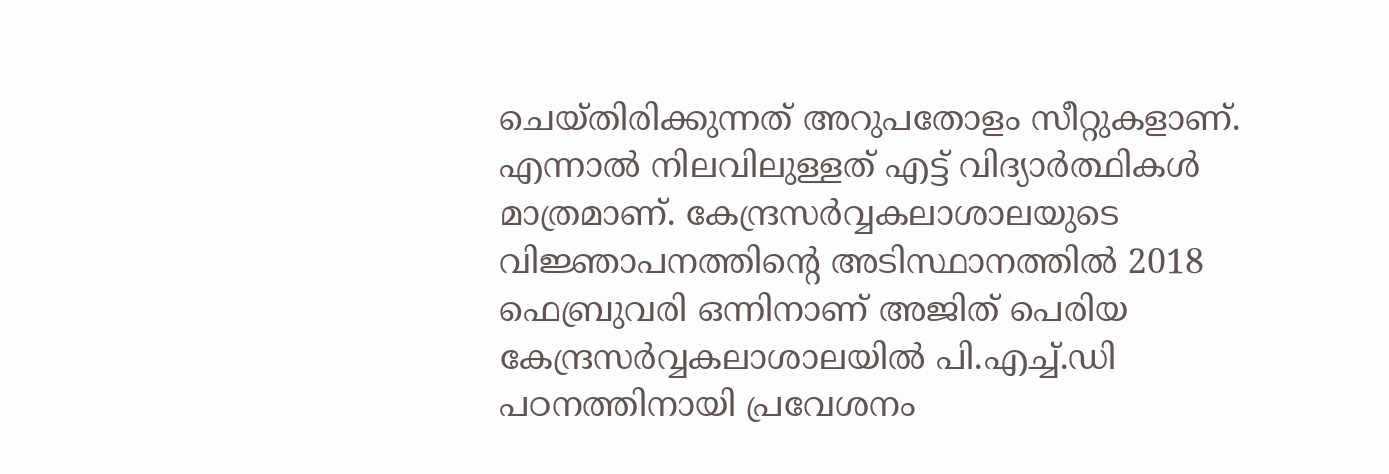ചെയ്തിരിക്കുന്നത് അറുപതോളം സീറ്റുകളാണ്. എന്നാല്‍ നിലവിലുള്ളത് എട്ട് വിദ്യാര്‍ത്ഥികള്‍ മാത്രമാണ്. കേന്ദ്രസര്‍വ്വകലാശാലയുടെ വിജ്ഞാപനത്തിന്റെ അടിസ്ഥാനത്തില്‍ 2018 ഫെബ്രുവരി ഒന്നിനാണ് അജിത് പെരിയ കേന്ദ്രസര്‍വ്വകലാശാലയില്‍ പി.എച്ച്.ഡി പഠനത്തിനായി പ്രവേശനം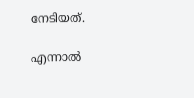നേടിയത്.

എന്നാല്‍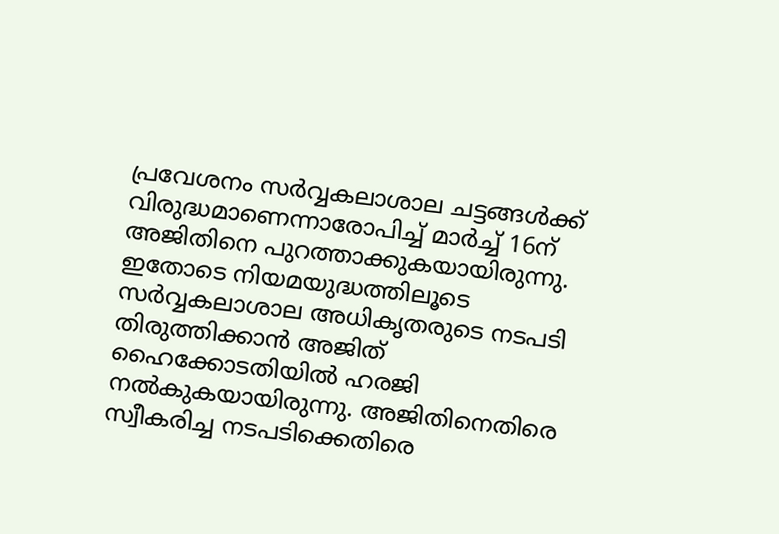പ്രവേശനം സര്‍വ്വകലാശാല ചട്ടങ്ങള്‍ക്ക് വിരുദ്ധമാണെന്നാരോപിച്ച് മാര്‍ച്ച് 16ന് അജിതിനെ പുറത്താക്കുകയായിരുന്നു. ഇതോടെ നിയമയുദ്ധത്തിലൂടെ സര്‍വ്വകലാശാല അധികൃതരുടെ നടപടി തിരുത്തിക്കാന്‍ അജിത് ഹൈക്കോടതിയില്‍ ഹരജി നല്‍കുകയായിരുന്നു. അജിതിനെതിരെ സ്വീകരിച്ച നടപടിക്കെതിരെ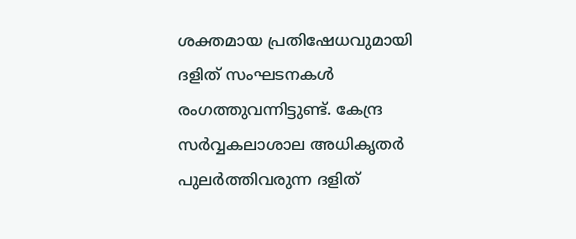ശക്തമായ പ്രതിഷേധവുമായി ദളിത് സംഘടനകള്‍ രംഗത്തുവന്നിട്ടുണ്ട്. കേന്ദ്ര സര്‍വ്വകലാശാല അധികൃതര്‍ പുലര്‍ത്തിവരുന്ന ദളിത്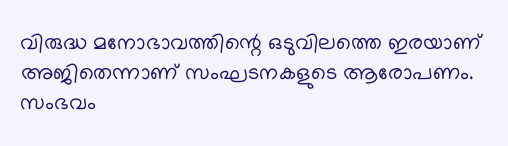വിരുദ്ധ മനോഭാവത്തിന്റെ ഒടുവിലത്തെ ഇരയാണ് അജിതെന്നാണ് സംഘടനകളുടെ ആരോപണം. സംഭവം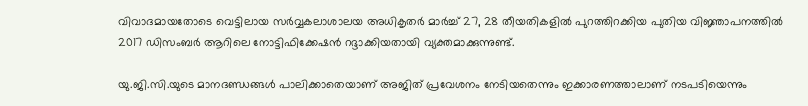വിവാദമായതോടെ വെട്ടിലായ സര്‍വ്വകലാശാലയ അധികൃതര്‍ മാര്‍ച്ച് 27, 28 തീയതികളില്‍ പുറത്തിറക്കിയ പുതിയ വിജ്ഞാപനത്തില്‍ 2017 ഡിസംബര്‍ ആറിലെ നോട്ടിഫിക്കേഷന്‍ റദ്ദാക്കിയതായി വ്യക്തമാക്കുന്നുണ്ട്.

യു.ജി.സി.യുടെ മാനദണ്ഡങ്ങള്‍ പാലിക്കാതെയാണ് അജിത് പ്രവേശനം നേടിയതെന്നും ഇക്കാരണത്താലാണ് നടപടിയെന്നും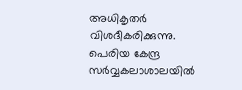അധികൃതര്‍ വിശദീകരിക്കുന്നു. പെരിയ കേന്ദ്ര സര്‍വ്വകലാശാലയില്‍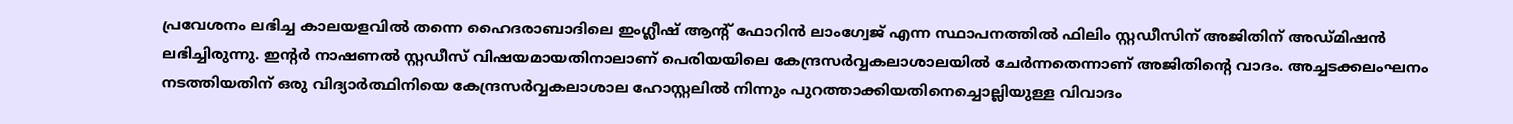പ്രവേശനം ലഭിച്ച കാലയളവില്‍ തന്നെ ഹൈദരാബാദിലെ ഇംഗ്ലീഷ് ആന്റ് ഫോറിന്‍ ലാംഗ്വേജ് എന്ന സ്ഥാപനത്തില്‍ ഫിലിം സ്റ്റഡീസിന് അജിതിന് അഡ്മിഷന്‍ ലഭിച്ചിരുന്നു. ഇന്റര്‍ നാഷണല്‍ സ്റ്റഡീസ് വിഷയമായതിനാലാണ് പെരിയയിലെ കേന്ദ്രസര്‍വ്വകലാശാലയില്‍ ചേര്‍ന്നതെന്നാണ് അജിതിന്റെ വാദം. അച്ചടക്കലംഘനം നടത്തിയതിന് ഒരു വിദ്യാര്‍ത്ഥിനിയെ കേന്ദ്രസര്‍വ്വകലാശാല ഹോസ്റ്റലില്‍ നിന്നും പുറത്താക്കിയതിനെച്ചൊല്ലിയുള്ള വിവാദം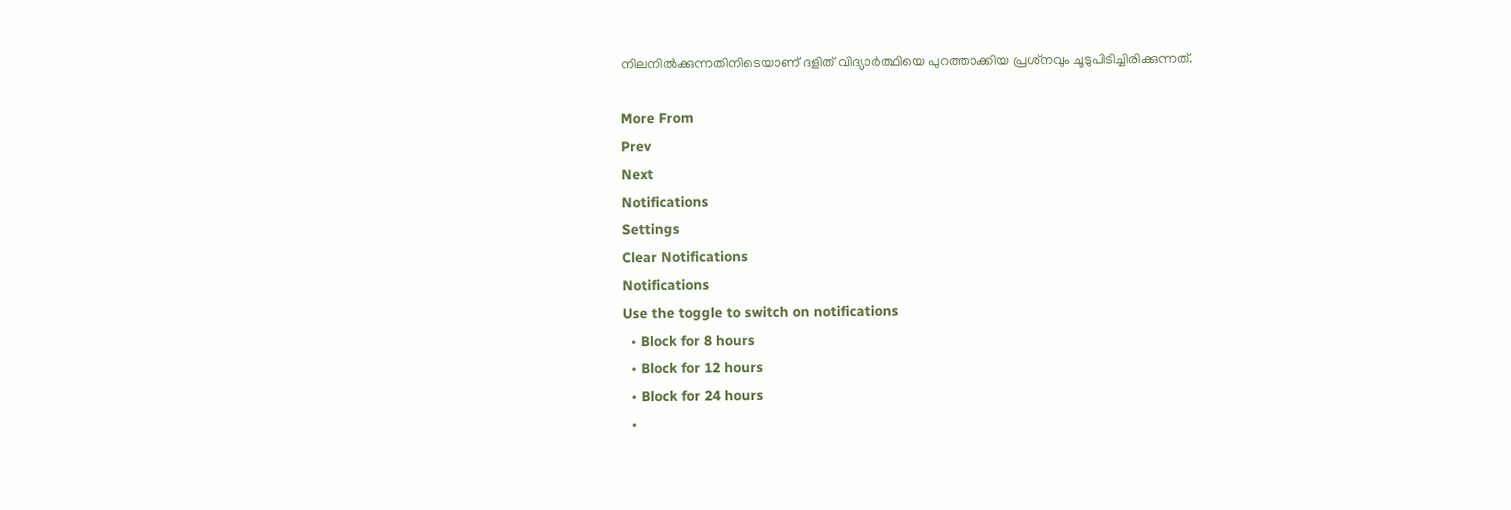നിലനില്‍ക്കുന്നതിനിടെയാണ് ദളിത് വിദ്യാര്‍ത്ഥിയെ പുറത്താക്കിയ പ്രശ്‌നവും ചൂടുപിടിച്ചിരിക്കുന്നത്.

More From
Prev
Next
Notifications
Settings
Clear Notifications
Notifications
Use the toggle to switch on notifications
  • Block for 8 hours
  • Block for 12 hours
  • Block for 24 hours
  •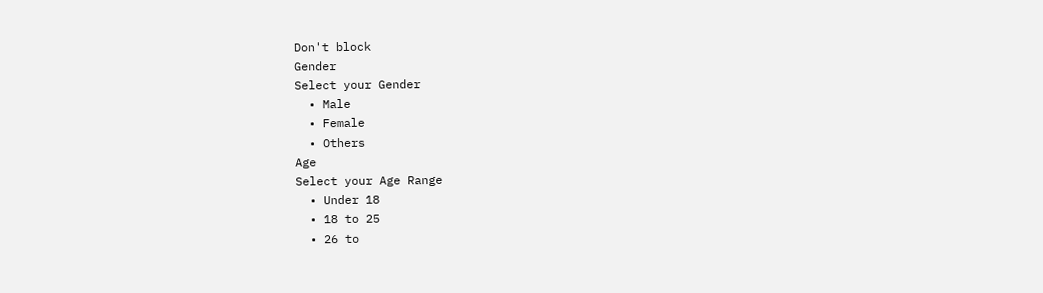Don't block
Gender
Select your Gender
  • Male
  • Female
  • Others
Age
Select your Age Range
  • Under 18
  • 18 to 25
  • 26 to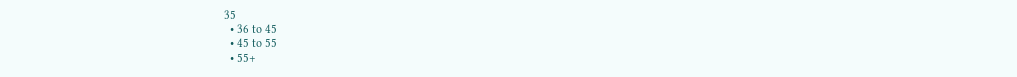35
  • 36 to 45
  • 45 to 55
  • 55+